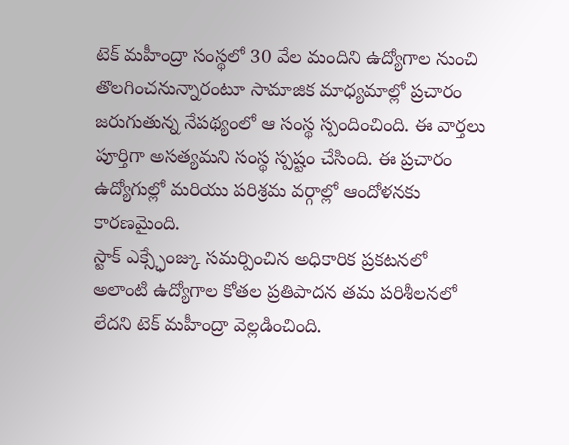టెక్ మహీంద్రా సంస్థలో 30 వేల మందిని ఉద్యోగాల నుంచి తొలగించనున్నారంటూ సామాజిక మాధ్యమాల్లో ప్రచారం జరుగుతున్న నేపథ్యంలో ఆ సంస్థ స్పందించింది. ఈ వార్తలు పూర్తిగా అసత్యమని సంస్థ స్పష్టం చేసింది. ఈ ప్రచారం ఉద్యోగుల్లో మరియు పరిశ్రమ వర్గాల్లో ఆందోళనకు కారణమైంది.
స్టాక్ ఎక్స్ఛేంజ్కు సమర్పించిన అధికారిక ప్రకటనలో అలాంటి ఉద్యోగాల కోతల ప్రతిపాదన తమ పరిశీలనలో లేదని టెక్ మహీంద్రా వెల్లడించింది.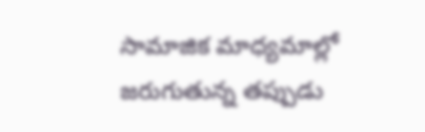సామాజిక మాధ్యమాల్లో జరుగుతున్న తప్పుడు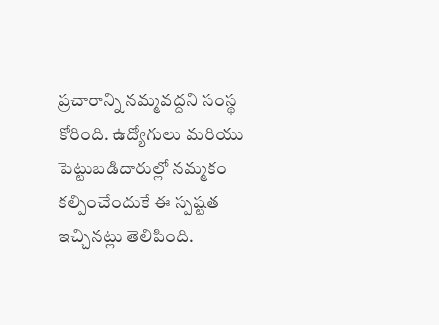ప్రచారాన్ని నమ్మవద్దని సంస్థ కోరింది. ఉద్యోగులు మరియు పెట్టుబడిదారుల్లో నమ్మకం కల్పించేందుకే ఈ స్పష్టత ఇచ్చినట్లు తెలిపింది.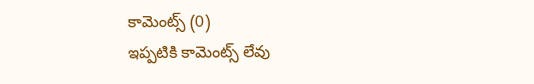కామెంట్స్ (0)
ఇప్పటికి కామెంట్స్ లేవు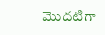మొదటిగా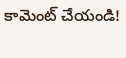కామెంట్ చేయండి!